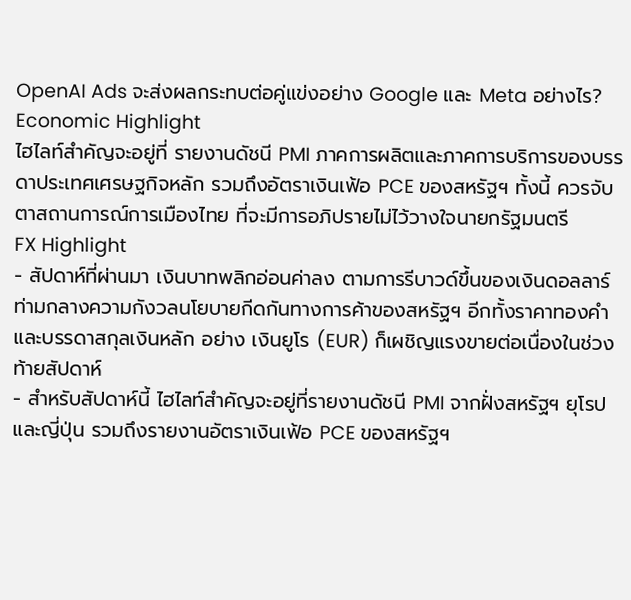OpenAI Ads จะส่งผลกระทบต่อคู่แข่งอย่าง Google และ Meta อย่างไร?
Economic Highlight
ไฮไลท์สำคัญจะอยู่ที่ รายงานดัชนี PMI ภาคการผลิตและภาคการบริการของบรรดาประเทศเศรษฐกิจหลัก รวมถึงอัตราเงินเฟ้อ PCE ของสหรัฐฯ ทั้งนี้ ควรจับตาสถานการณ์การเมืองไทย ที่จะมีการอภิปรายไม่ไว้วางใจนายกรัฐมนตรี
FX Highlight
- สัปดาห์ที่ผ่านมา เงินบาทพลิกอ่อนค่าลง ตามการรีบาวด์ขึ้นของเงินดอลลาร์ ท่ามกลางความกังวลนโยบายกีดกันทางการค้าของสหรัฐฯ อีกทั้งราคาทองคำและบรรดาสกุลเงินหลัก อย่าง เงินยูโร (EUR) ก็เผชิญแรงขายต่อเนื่องในช่วงท้ายสัปดาห์
- สำหรับสัปดาห์นี้ ไฮไลท์สำคัญจะอยู่ที่รายงานดัชนี PMI จากฝั่งสหรัฐฯ ยุโรป และญี่ปุ่น รวมถึงรายงานอัตราเงินเฟ้อ PCE ของสหรัฐฯ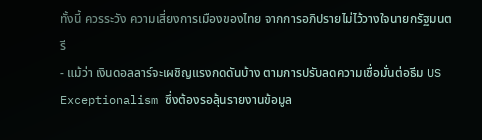ทั้งนี้ ควรระวัง ความเสี่ยงการเมืองของไทย จากการอภิปรายไม่ไว้วางใจนายกรัฐมนตรี
- แม้ว่า เงินดอลลาร์จะเผชิญแรงกดดันบ้าง ตามการปรับลดความเชื่อมั่นต่อธีม US Exceptionalism ซึ่งต้องรอลุ้นรายงานข้อมูล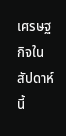เศรษฐกิจในสัปดาห์นี้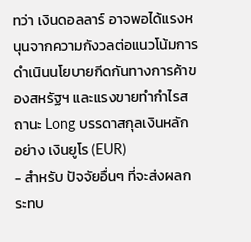ทว่า เงินดอลลาร์ อาจพอได้แรงหนุนจากความกังวลต่อแนวโน้มการดำเนินนโยบายกีดกันทางการค้าของสหรัฐฯ และแรงขายทำกำไรสถานะ Long บรรดาสกุลเงินหลัก อย่าง เงินยูโร (EUR)
- สำหรับ ปัจจัยอื่นๆ ที่จะส่งผลกระทบ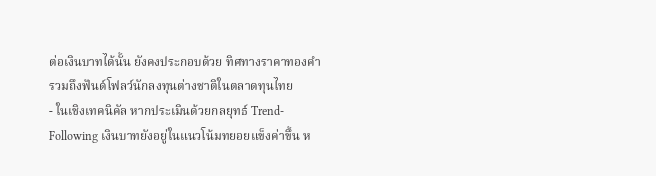ต่อเงินบาทได้นั้น ยังคงประกอบด้วย ทิศทางราคาทองคำ รวมถึงฟันด์โฟลว์นักลงทุนต่างชาติในตลาดทุนไทย
- ในเชิงเทคนิคัล หากประเมินด้วยกลยุทธ์ Trend-Following เงินบาทยังอยู่ในแนวโน้มทยอยแข็งค่าขึ้น ห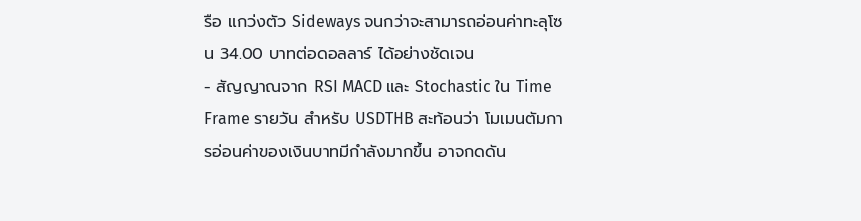รือ แกว่งตัว Sideways จนกว่าจะสามารถอ่อนค่าทะลุโซน 34.00 บาทต่อดอลลาร์ ได้อย่างชัดเจน
- สัญญาณจาก RSI MACD และ Stochastic ใน Time Frame รายวัน สำหรับ USDTHB สะท้อนว่า โมเมนตัมการอ่อนค่าของเงินบาทมีกำลังมากขึ้น อาจกดดัน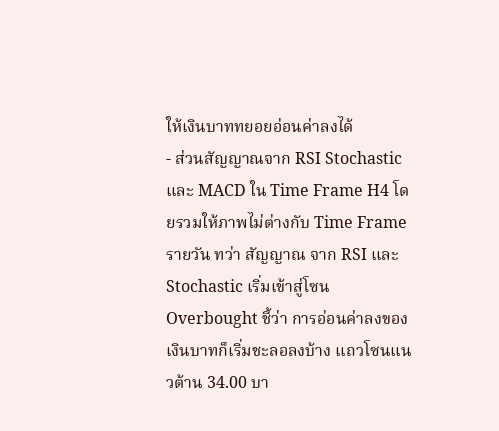ให้เงินบาททยอยอ่อนค่าลงได้
- ส่วนสัญญาณจาก RSI Stochastic และ MACD ใน Time Frame H4 โดยรวมให้ภาพไม่ต่างกับ Time Frame รายวัน ทว่า สัญญาณ จาก RSI และ Stochastic เริ่มเข้าสู่โซน Overbought ชี้ว่า การอ่อนค่าลงของเงินบาทก็เริ่มชะลอลงบ้าง แถวโซนแนวต้าน 34.00 บา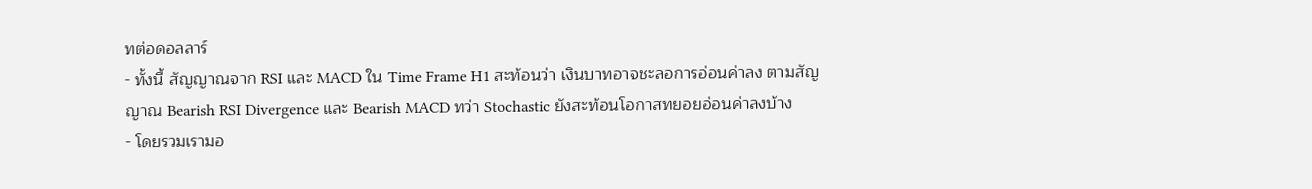ทต่อดอลลาร์
- ทั้งนี้ สัญญาณจาก RSI และ MACD ใน Time Frame H1 สะท้อนว่า เงินบาทอาจชะลอการอ่อนค่าลง ตามสัญญาณ Bearish RSI Divergence และ Bearish MACD ทว่า Stochastic ยังสะท้อนโอกาสทยอยอ่อนค่าลงบ้าง
- โดยรวมเรามอ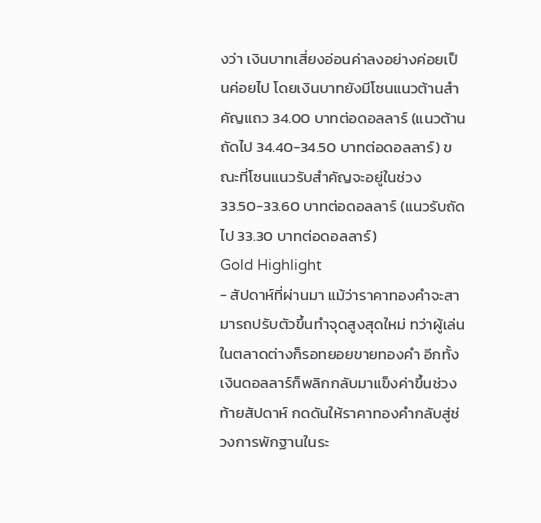งว่า เงินบาทเสี่ยงอ่อนค่าลงอย่างค่อยเป็นค่อยไป โดยเงินบาทยังมีโซนแนวต้านสำคัญแถว 34.00 บาทต่อดอลลาร์ (แนวต้านถัดไป 34.40-34.50 บาทต่อดอลลาร์) ขณะที่โซนแนวรับสำคัญจะอยู่ในช่วง 33.50-33.60 บาทต่อดอลลาร์ (แนวรับถัดไป 33.30 บาทต่อดอลลาร์)
Gold Highlight
- สัปดาห์ที่ผ่านมา แม้ว่าราคาทองคำจะสามารถปรับตัวขึ้นทำจุดสูงสุดใหม่ ทว่าผู้เล่นในตลาดต่างก็รอทยอยขายทองคำ อีกทั้งเงินดอลลาร์ก็พลิกกลับมาแข็งค่าขึ้นช่วงท้ายสัปดาห์ กดดันให้ราคาทองคำกลับสู่ช่วงการพักฐานในระ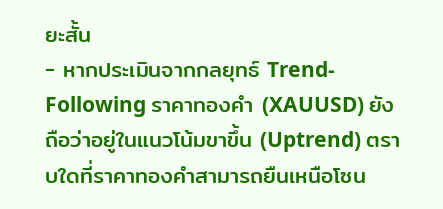ยะสั้น
- หากประเมินจากกลยุทธ์ Trend-Following ราคาทองคำ (XAUUSD) ยังถือว่าอยู่ในแนวโน้มขาขึ้น (Uptrend) ตราบใดที่ราคาทองคำสามารถยืนเหนือโซน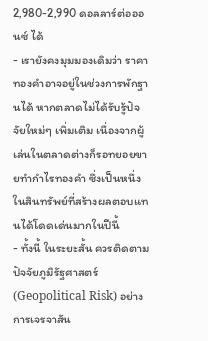2,980-2,990 ดอลลาร์ต่อออนซ์ ได้
- เรายังคงมุมมองเดิมว่า ราคาทองคำอาจอยู่ในช่วงการพักฐานได้ หากตลาดไม่ได้รับรู้ปัจจัยใหม่ๆ เพิ่มเติม เนื่องจากผู้เล่นในตลาดต่างก็รอทยอยขายทำกำไรทองคำ ซึ่งเป็นหนึ่งในสินทรัพย์ที่สร้างผลตอบแทนได้โดดเด่นมากในปีนี้
- ทั้งนี้ ในระยะสั้น ควรติดตามปัจจัยภูมิรัฐศาสตร์ (Geopolitical Risk) อย่างการเจรจาสัน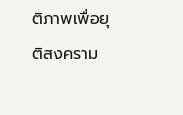ติภาพเพื่อยุติสงคราม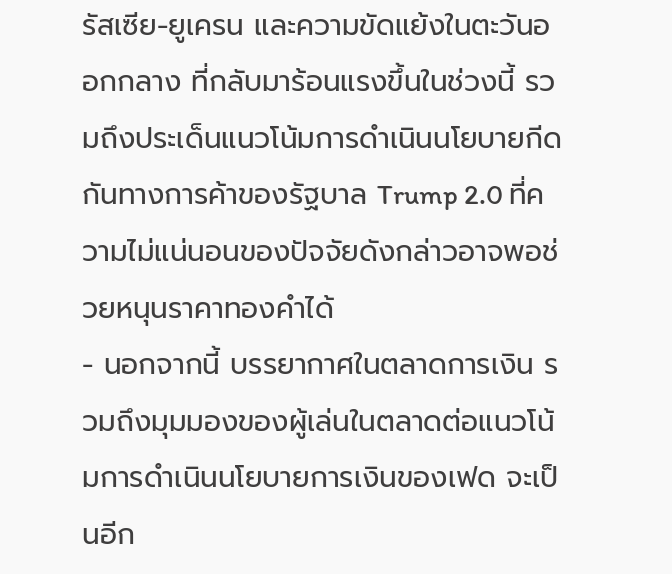รัสเซีย-ยูเครน และความขัดแย้งในตะวันออกกลาง ที่กลับมาร้อนแรงขึ้นในช่วงนี้ รวมถึงประเด็นแนวโน้มการดำเนินนโยบายกีดกันทางการค้าของรัฐบาล Trump 2.0 ที่ความไม่แน่นอนของปัจจัยดังกล่าวอาจพอช่วยหนุนราคาทองคำได้
- นอกจากนี้ บรรยากาศในตลาดการเงิน รวมถึงมุมมองของผู้เล่นในตลาดต่อแนวโน้มการดำเนินนโยบายการเงินของเฟด จะเป็นอีก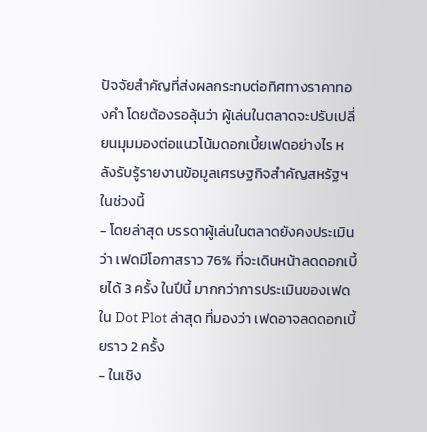ปัจจัยสำคัญที่ส่งผลกระทบต่อทิศทางราคาทองคำ โดยต้องรอลุ้นว่า ผู้เล่นในตลาดจะปรับเปลี่ยนมุมมองต่อแนวโน้มดอกเบี้ยเฟดอย่างไร หลังรับรู้รายงานข้อมูลเศรษฐกิจสำคัญสหรัฐฯ ในช่วงนี้
- โดยล่าสุด บรรดาผู้เล่นในตลาดยังคงประเมินว่า เฟดมีโอกาสราว 76% ที่จะเดินหน้าลดดอกเบี้ยได้ 3 ครั้ง ในปีนี้ มากกว่าการประเมินของเฟดใน Dot Plot ล่าสุด ที่มองว่า เฟดอาจลดดอกเบี้ยราว 2 ครั้ง
- ในเชิง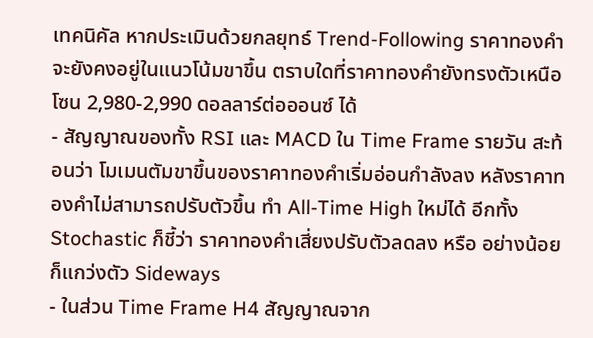เทคนิคัล หากประเมินด้วยกลยุทธ์ Trend-Following ราคาทองคำจะยังคงอยู่ในแนวโน้มขาขึ้น ตราบใดที่ราคาทองคำยังทรงตัวเหนือโซน 2,980-2,990 ดอลลาร์ต่อออนซ์ ได้
- สัญญาณของทั้ง RSI และ MACD ใน Time Frame รายวัน สะท้อนว่า โมเมนตัมขาขึ้นของราคาทองคำเริ่มอ่อนกำลังลง หลังราคาทองคำไม่สามารถปรับตัวขึ้น ทำ All-Time High ใหม่ได้ อีกทั้ง Stochastic ก็ชี้ว่า ราคาทองคำเสี่ยงปรับตัวลดลง หรือ อย่างน้อยก็แกว่งตัว Sideways
- ในส่วน Time Frame H4 สัญญาณจาก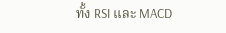ทั้ง RSI และ MACD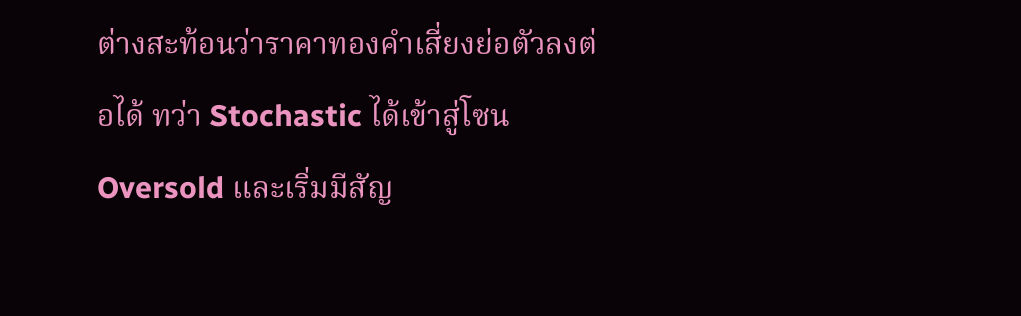ต่างสะท้อนว่าราคาทองคำเสี่ยงย่อตัวลงต่อได้ ทว่า Stochastic ได้เข้าสู่โซน Oversold และเริ่มมีสัญ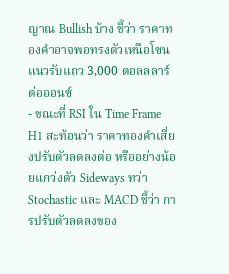ญาณ Bullish บ้าง ชี้ว่า ราคาทองคำอาจพอทรงตัวเหนือโซนแนวรับแถว 3,000 ดอลลลาร์ต่อออนซ์
- ขณะที่ RSI ใน Time Frame H1 สะท้อนว่า ราคาทองคำเสี่ยงปรับตัวลดลงต่อ หรืออย่างน้อยแกว่งตัว Sideways ทว่า Stochastic และ MACD ชี้ว่า การปรับตัวลดลงของ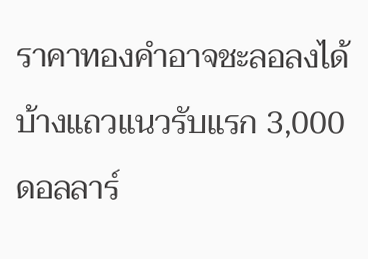ราคาทองคำอาจชะลอลงได้บ้างแถวแนวรับแรก 3,000 ดอลลาร์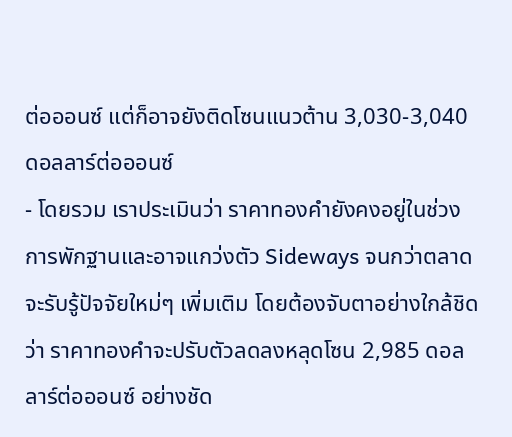ต่อออนซ์ แต่ก็อาจยังติดโซนแนวต้าน 3,030-3,040 ดอลลาร์ต่อออนซ์
- โดยรวม เราประเมินว่า ราคาทองคำยังคงอยู่ในช่วงการพักฐานและอาจแกว่งตัว Sideways จนกว่าตลาดจะรับรู้ปัจจัยใหม่ๆ เพิ่มเติม โดยต้องจับตาอย่างใกล้ชิด ว่า ราคาทองคำจะปรับตัวลดลงหลุดโซน 2,985 ดอลลาร์ต่อออนซ์ อย่างชัด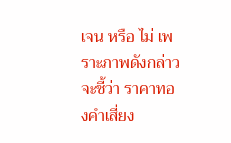เจน หรือ ไม่ เพราะภาพดังกล่าวจะชี้ว่า ราคาทองคำเสี่ยง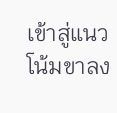เข้าสู่แนวโน้มขาลง